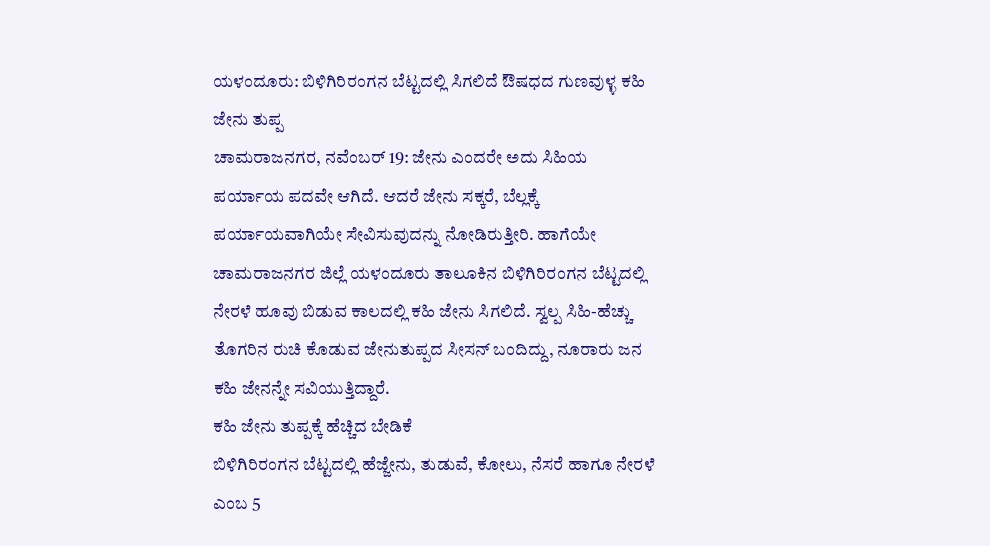ಯಳಂದೂರು: ಬಿಳಿಗಿರಿರಂಗನ ಬೆಟ್ಟದಲ್ಲಿ ಸಿಗಲಿದೆ ಔಷಧದ ಗುಣವುಳ್ಳ ಕಹಿ ಜೇನು ತುಪ್ಪ
ಚಾಮರಾಜನಗರ, ನವೆಂಬರ್ 19: ಜೇನು ಎಂದರೇ ಅದು ಸಿಹಿಯ ಪರ್ಯಾಯ ಪದವೇ ಆಗಿದೆ. ಆದರೆ ಜೇನು ಸಕ್ಕರೆ, ಬೆಲ್ಲಕ್ಕೆ ಪರ್ಯಾಯವಾಗಿಯೇ ಸೇವಿಸುವುದನ್ನು ನೋಡಿರುತ್ತೀರಿ. ಹಾಗೆಯೇ ಚಾಮರಾಜನಗರ ಜಿಲ್ಲೆ ಯಳಂದೂರು ತಾಲೂಕಿನ ಬಿಳಿಗಿರಿರಂಗನ ಬೆಟ್ಟದಲ್ಲಿ ನೇರಳೆ ಹೂವು ಬಿಡುವ ಕಾಲದಲ್ಲಿ ಕಹಿ ಜೇನು ಸಿಗಲಿದೆ. ಸ್ವಲ್ಪ ಸಿಹಿ-ಹೆಚ್ಚು ತೊಗರಿನ ರುಚಿ ಕೊಡುವ ಜೇನುತುಪ್ಪದ ಸೀಸನ್ ಬಂದಿದ್ದು, ನೂರಾರು ಜನ ಕಹಿ ಜೇನನ್ನೇ ಸವಿಯುತ್ತಿದ್ದಾರೆ.
ಕಹಿ ಜೇನು ತುಪ್ಪಕ್ಕೆ ಹೆಚ್ಚಿದ ಬೇಡಿಕೆ
ಬಿಳಿಗಿರಿರಂಗನ ಬೆಟ್ಟದಲ್ಲಿ ಹೆಜ್ಜೇನು, ತುಡುವೆ, ಕೋಲು, ನೆಸರೆ ಹಾಗೂ ನೇರಳೆ ಎಂಬ 5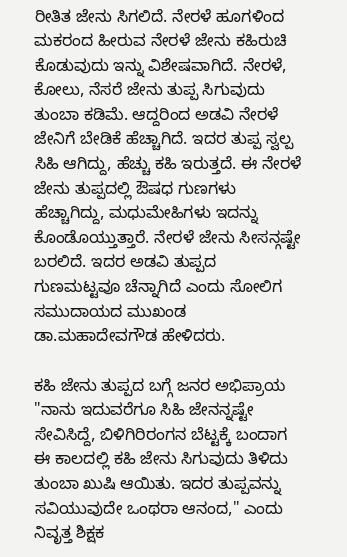ರೀತಿತ ಜೇನು ಸಿಗಲಿದೆ. ನೇರಳೆ ಹೂಗಳಿಂದ ಮಕರಂದ ಹೀರುವ ನೇರಳೆ ಜೇನು ಕಹಿರುಚಿ ಕೊಡುವುದು ಇನ್ನು ವಿಶೇಷವಾಗಿದೆ. ನೇರಳೆ, ಕೋಲು, ನೆಸರೆ ಜೇನು ತುಪ್ಪ ಸಿಗುವುದು ತುಂಬಾ ಕಡಿಮೆ. ಆದ್ದರಿಂದ ಅಡವಿ ನೇರಳೆ ಜೇನಿಗೆ ಬೇಡಿಕೆ ಹೆಚ್ಚಾಗಿದೆ. ಇದರ ತುಪ್ಪ ಸ್ವಲ್ಪ ಸಿಹಿ ಆಗಿದ್ದು, ಹೆಚ್ಚು ಕಹಿ ಇರುತ್ತದೆ. ಈ ನೇರಳೆ ಜೇನು ತುಪ್ಪದಲ್ಲಿ ಔಷಧ ಗುಣಗಳು ಹೆಚ್ಚಾಗಿದ್ದು, ಮಧುಮೇಹಿಗಳು ಇದನ್ನು ಕೊಂಡೊಯ್ತುತ್ತಾರೆ. ನೇರಳೆ ಜೇನು ಸೀಸನ್ಗಷ್ಟೇ ಬರಲಿದೆ. ಇದರ ಅಡವಿ ತುಪ್ಪದ ಗುಣಮಟ್ಟವೂ ಚೆನ್ನಾಗಿದೆ ಎಂದು ಸೋಲಿಗ ಸಮುದಾಯದ ಮುಖಂಡ ಡಾ.ಮಹಾದೇವಗೌಡ ಹೇಳಿದರು.

ಕಹಿ ಜೇನು ತುಪ್ಪದ ಬಗ್ಗೆ ಜನರ ಅಭಿಪ್ರಾಯ
"ನಾನು ಇದುವರೆಗೂ ಸಿಹಿ ಜೇನನ್ನಷ್ಟೇ ಸೇವಿಸಿದ್ದೆ, ಬಿಳಿಗಿರಿರಂಗನ ಬೆಟ್ಟಕ್ಕೆ ಬಂದಾಗ ಈ ಕಾಲದಲ್ಲಿ ಕಹಿ ಜೇನು ಸಿಗುವುದು ತಿಳಿದು ತುಂಬಾ ಖುಷಿ ಆಯಿತು. ಇದರ ತುಪ್ಪವನ್ನು ಸವಿಯುವುದೇ ಒಂಥರಾ ಆನಂದ," ಎಂದು ನಿವೃತ್ತ ಶಿಕ್ಷಕ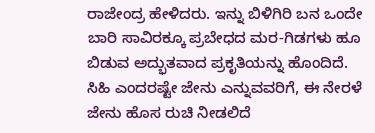ರಾಜೇಂದ್ರ ಹೇಳಿದರು. ಇನ್ನು ಬಿಳಿಗಿರಿ ಬನ ಒಂದೇ ಬಾರಿ ಸಾವಿರಕ್ಕೂ ಪ್ರಬೇಧದ ಮರ-ಗಿಡಗಳು ಹೂ ಬಿಡುವ ಅದ್ಭುತವಾದ ಪ್ರಕೃತಿಯನ್ನು ಹೊಂದಿದೆ. ಸಿಹಿ ಎಂದರಷ್ಟೇ ಜೇನು ಎನ್ನುವವರಿಗೆ, ಈ ನೇರಳೆ ಜೇನು ಹೊಸ ರುಚಿ ನೀಡಲಿದೆ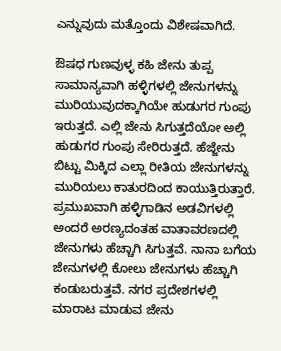ಎನ್ನುವುದು ಮತ್ತೊಂದು ವಿಶೇಷವಾಗಿದೆ.

ಔಷಧ ಗುಣವುಳ್ಳ ಕಹಿ ಜೇನು ತುಪ್ಪ
ಸಾಮಾನ್ಯವಾಗಿ ಹಳ್ಳಿಗಳಲ್ಲಿ ಜೇನುಗಳನ್ನು ಮುರಿಯುವುದಕ್ಕಾಗಿಯೇ ಹುಡುಗರ ಗುಂಪು ಇರುತ್ತದೆ. ಎಲ್ಲಿ ಜೇನು ಸಿಗುತ್ತದೆಯೋ ಅಲ್ಲಿ ಹುಡುಗರ ಗುಂಪು ಸೇರಿರುತ್ತದೆ. ಹೆಜ್ಜೇನು ಬಿಟ್ಟು ಮಿಕ್ಕಿದ ಎಲ್ಲಾ ರೀತಿಯ ಜೇನುಗಳನ್ನು ಮುರಿಯಲು ಕಾತುರದಿಂದ ಕಾಯುತ್ತಿರುತ್ತಾರೆ. ಪ್ರಮುಖವಾಗಿ ಹಳ್ಳಿಗಾಡಿನ ಅಡವಿಗಳಲ್ಲಿ ಅಂದರೆ ಅರಣ್ಯದಂತಹ ವಾತಾವರಣದಲ್ಲಿ ಜೇನುಗಳು ಹೆಚ್ಚಾಗಿ ಸಿಗುತ್ತವೆ. ನಾನಾ ಬಗೆಯ ಜೇನುಗಳಲ್ಲಿ ಕೋಲು ಜೇನುಗಳು ಹೆಚ್ಚಾಗಿ ಕಂಡುಬರುತ್ತವೆ. ನಗರ ಪ್ರದೇಶಗಳಲ್ಲಿ ಮಾರಾಟ ಮಾಡುವ ಜೇನು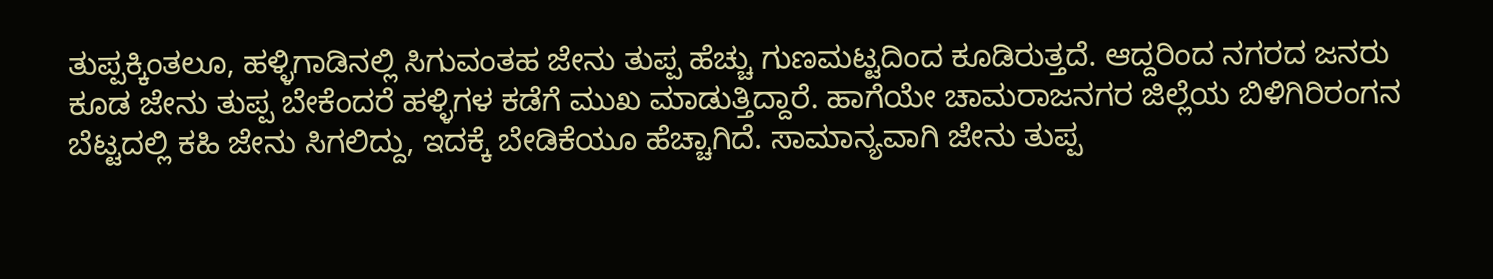ತುಪ್ಪಕ್ಕಿಂತಲೂ, ಹಳ್ಳಿಗಾಡಿನಲ್ಲಿ ಸಿಗುವಂತಹ ಜೇನು ತುಪ್ಪ ಹೆಚ್ಚು ಗುಣಮಟ್ಟದಿಂದ ಕೂಡಿರುತ್ತದೆ. ಆದ್ದರಿಂದ ನಗರದ ಜನರು ಕೂಡ ಜೇನು ತುಪ್ಪ ಬೇಕೆಂದರೆ ಹಳ್ಳಿಗಳ ಕಡೆಗೆ ಮುಖ ಮಾಡುತ್ತಿದ್ದಾರೆ. ಹಾಗೆಯೇ ಚಾಮರಾಜನಗರ ಜಿಲ್ಲೆಯ ಬಿಳಿಗಿರಿರಂಗನ ಬೆಟ್ಟದಲ್ಲಿ ಕಹಿ ಜೇನು ಸಿಗಲಿದ್ದು, ಇದಕ್ಕೆ ಬೇಡಿಕೆಯೂ ಹೆಚ್ಚಾಗಿದೆ. ಸಾಮಾನ್ಯವಾಗಿ ಜೇನು ತುಪ್ಪ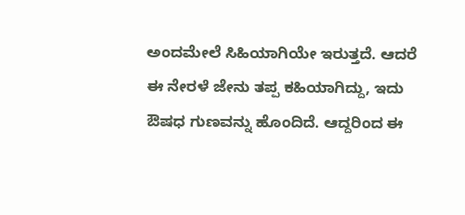ಅಂದಮೇಲೆ ಸಿಹಿಯಾಗಿಯೇ ಇರುತ್ತದೆ. ಆದರೆ ಈ ನೇರಳೆ ಜೇನು ತಪ್ಪ ಕಹಿಯಾಗಿದ್ದು, ಇದು ಔಷಧ ಗುಣವನ್ನು ಹೊಂದಿದೆ. ಆದ್ದರಿಂದ ಈ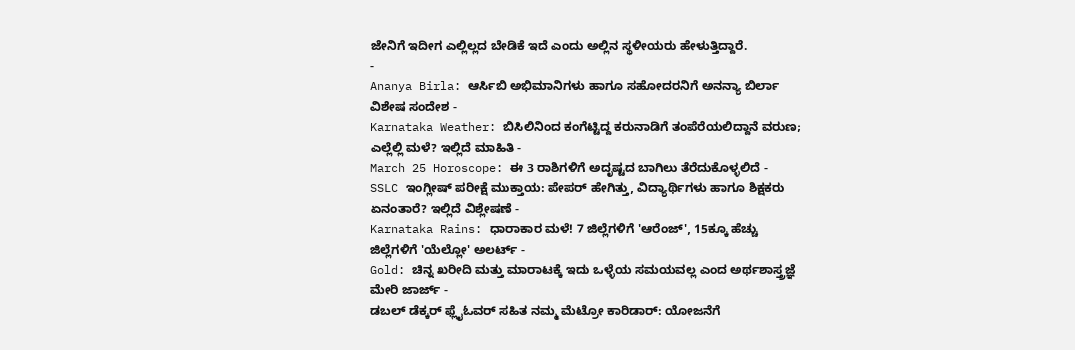ಜೇನಿಗೆ ಇದೀಗ ಎಲ್ಲಿಲ್ಲದ ಬೇಡಿಕೆ ಇದೆ ಎಂದು ಅಲ್ಲಿನ ಸ್ಥಳೀಯರು ಹೇಳುತ್ತಿದ್ದಾರೆ.
-
Ananya Birla: ಆರ್ಸಿಬಿ ಅಭಿಮಾನಿಗಳು ಹಾಗೂ ಸಹೋದರನಿಗೆ ಅನನ್ಯಾ ಬಿರ್ಲಾ ವಿಶೇಷ ಸಂದೇಶ -
Karnataka Weather: ಬಿಸಿಲಿನಿಂದ ಕಂಗೆಟ್ಟಿದ್ದ ಕರುನಾಡಿಗೆ ತಂಪೆರೆಯಲಿದ್ದಾನೆ ವರುಣ; ಎಲ್ಲೆಲ್ಲಿ ಮಳೆ? ಇಲ್ಲಿದೆ ಮಾಹಿತಿ -
March 25 Horoscope: ಈ 3 ರಾಶಿಗಳಿಗೆ ಅದೃಷ್ಟದ ಬಾಗಿಲು ತೆರೆದುಕೊಳ್ಳಲಿದೆ -
SSLC ಇಂಗ್ಲೀಷ್ ಪರೀಕ್ಷೆ ಮುಕ್ತಾಯ: ಪೇಪರ್ ಹೇಗಿತ್ತು, ವಿದ್ಯಾರ್ಥಿಗಳು ಹಾಗೂ ಶಿಕ್ಷಕರು ಏನಂತಾರೆ? ಇಲ್ಲಿದೆ ವಿಶ್ಲೇಷಣೆ -
Karnataka Rains: ಧಾರಾಕಾರ ಮಳೆ! 7 ಜಿಲ್ಲೆಗಳಿಗೆ 'ಆರೆಂಜ್', 15ಕ್ಕೂ ಹೆಚ್ಚು ಜಿಲ್ಲೆಗಳಿಗೆ 'ಯೆಲ್ಲೋ' ಅಲರ್ಟ್ -
Gold: ಚಿನ್ನ ಖರೀದಿ ಮತ್ತು ಮಾರಾಟಕ್ಕೆ ಇದು ಒಳ್ಳೆಯ ಸಮಯವಲ್ಲ ಎಂದ ಅರ್ಥಶಾಸ್ತ್ರಜ್ಞೆ ಮೇರಿ ಜಾರ್ಜ್ -
ಡಬಲ್ ಡೆಕ್ಕರ್ ಫ್ಲೈಓವರ್ ಸಹಿತ ನಮ್ಮ ಮೆಟ್ರೋ ಕಾರಿಡಾರ್: ಯೋಜನೆಗೆ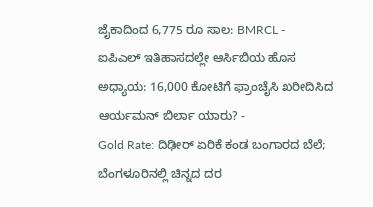ಜೈಕಾದಿಂದ 6,775 ರೂ ಸಾಲ: BMRCL -
ಐಪಿಎಲ್ ಇತಿಹಾಸದಲ್ಲೇ ಆರ್ಸಿಬಿಯ ಹೊಸ ಅಧ್ಯಾಯ: 16,000 ಕೋಟಿಗೆ ಫ್ರಾಂಚೈಸಿ ಖರೀದಿಸಿದ ಆರ್ಯಮನ್ ಬಿರ್ಲಾ ಯಾರು? -
Gold Rate: ದಿಢೀರ್ ಏರಿಕೆ ಕಂಡ ಬಂಗಾರದ ಬೆಲೆ; ಬೆಂಗಳೂರಿನಲ್ಲಿ ಚಿನ್ನದ ದರ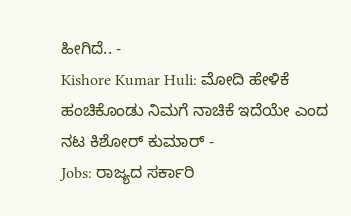ಹೀಗಿದೆ.. -
Kishore Kumar Huli: ಮೋದಿ ಹೇಳಿಕೆ ಹಂಚಿಕೊಂಡು ನಿಮಗೆ ನಾಚಿಕೆ ಇದೆಯೇ ಎಂದ ನಟ ಕಿಶೋರ್ ಕುಮಾರ್ -
Jobs: ರಾಜ್ಯದ ಸರ್ಕಾರಿ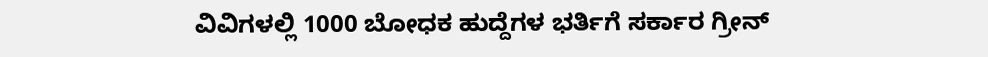ವಿವಿಗಳಲ್ಲಿ 1000 ಬೋಧಕ ಹುದ್ದೆಗಳ ಭರ್ತಿಗೆ ಸರ್ಕಾರ ಗ್ರೀನ್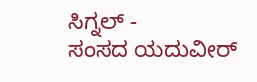ಸಿಗ್ನಲ್ -
ಸಂಸದ ಯದುವೀರ್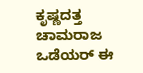ಕೃಷ್ಣದತ್ತ ಚಾಮರಾಜ ಒಡೆಯರ್ ಈ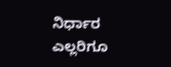ನಿರ್ಧಾರ ಎಲ್ಲರಿಗೂ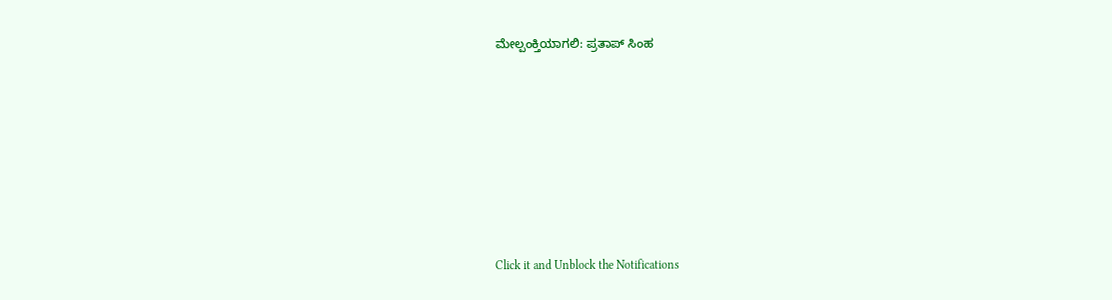ಮೇಲ್ಪಂಕ್ತಿಯಾಗಲಿ: ಪ್ರತಾಪ್ ಸಿಂಹ












Click it and Unblock the Notifications